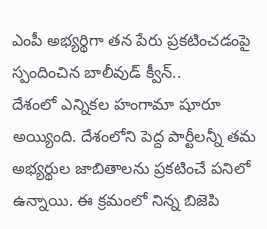ఎంపీ అభ్యర్థిగా తన పేరు ప్రకటించడంపై స్పందించిన బాలీవుడ్ క్వీన్..
దేశంలో ఎన్నికల హంగామా షూరూ అయ్యింది. దేశంలోని పెద్ద పార్టీలన్నీ తమ అభ్యర్థుల జాబితాలను ప్రకటించే పనిలో ఉన్నాయి. ఈ క్రమంలో నిన్న బిజెపి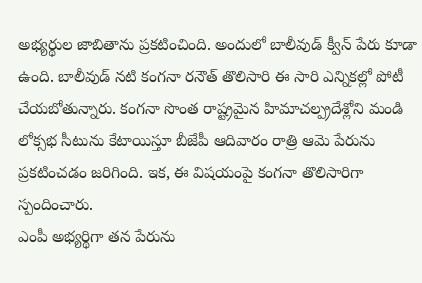అభ్యర్థుల జాబితాను ప్రకటించింది. అందులో బాలీవుడ్ క్వీన్ పేరు కూడా ఉంది. బాలీవుడ్ నటి కంగనా రనౌత్ తొలిసారి ఈ సారి ఎన్నికల్లో పోటీ చేయబోతున్నారు. కంగనా సొంత రాష్ట్రమైన హిమాచల్ప్రదేశ్లోని మండి లోక్సభ సీటును కేటాయిస్తూ బీజేపీ ఆదివారం రాత్రి ఆమె పేరును ప్రకటించడం జరిగింది. ఇక, ఈ విషయంపై కంగనా తొలిసారిగా స్పందించారు.
ఎంపీ అభ్యర్థిగా తన పేరును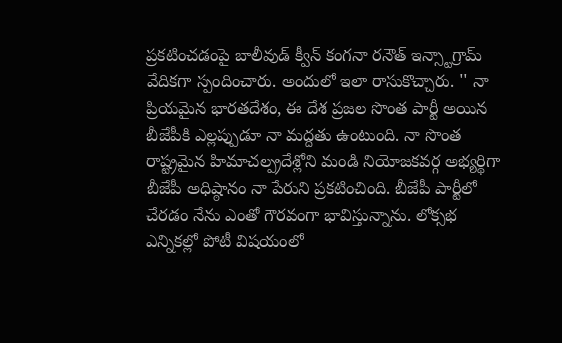ప్రకటించడంపై బాలీవుడ్ క్వీన్ కంగనా రనౌత్ ఇన్స్టాగ్రామ్ వేదికగా స్పందించారు. అందులో ఇలా రాసుకొచ్చారు. '' నా ప్రియమైన భారతదేశం, ఈ దేశ ప్రజల సొంత పార్టీ అయిన బీజేపీకి ఎల్లప్పుడూ నా మద్దతు ఉంటుంది. నా సొంత రాష్ట్రమైన హిమాచల్ప్రదేశ్లోని మండి నియోజకవర్గ అభ్యర్థిగా బీజేపీ అధిష్ఠానం నా పేరుని ప్రకటించింది. బీజేపీ పార్టీలో చేరడం నేను ఎంతో గౌరవంగా భావిస్తున్నాను. లోక్సభ ఎన్నికల్లో పోటీ విషయంలో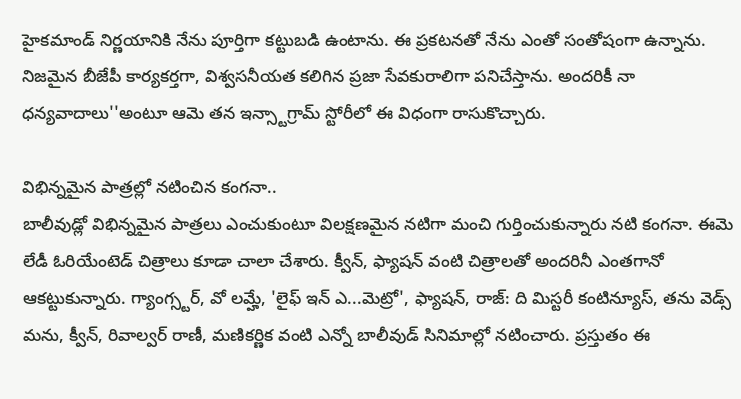హైకమాండ్ నిర్ణయానికి నేను పూర్తిగా కట్టుబడి ఉంటాను. ఈ ప్రకటనతో నేను ఎంతో సంతోషంగా ఉన్నాను. నిజమైన బీజేపీ కార్యకర్తగా, విశ్వసనీయత కలిగిన ప్రజా సేవకురాలిగా పనిచేస్తాను. అందరికీ నా ధన్యవాదాలు''అంటూ ఆమె తన ఇన్స్టాగ్రామ్ స్టోరీలో ఈ విధంగా రాసుకొచ్చారు.

విభిన్నమైన పాత్రల్లో నటించిన కంగనా..
బాలీవుడ్లో విభిన్నమైన పాత్రలు ఎంచుకుంటూ విలక్షణమైన నటిగా మంచి గుర్తించుకున్నారు నటి కంగనా. ఈమె లేడీ ఓరియేంటెడ్ చిత్రాలు కూడా చాలా చేశారు. క్వీన్, ఫ్యాషన్ వంటి చిత్రాలతో అందరినీ ఎంతగానో ఆకట్టుకున్నారు. గ్యాంగ్స్టర్, వో లమ్హే, 'లైఫ్ ఇన్ ఎ...మెట్రో', ఫ్యాషన్, రాజ్: ది మిస్టరీ కంటిన్యూస్, తను వెడ్స్ మను, క్వీన్, రివాల్వర్ రాణీ, మణికర్ణిక వంటి ఎన్నో బాలీవుడ్ సినిమాల్లో నటించారు. ప్రస్తుతం ఈ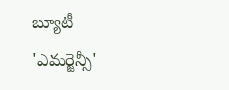బ్యూటీ 'ఎమర్జెన్సీ'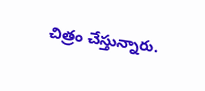చిత్రం చేస్తున్నారు.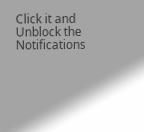Click it and Unblock the Notifications